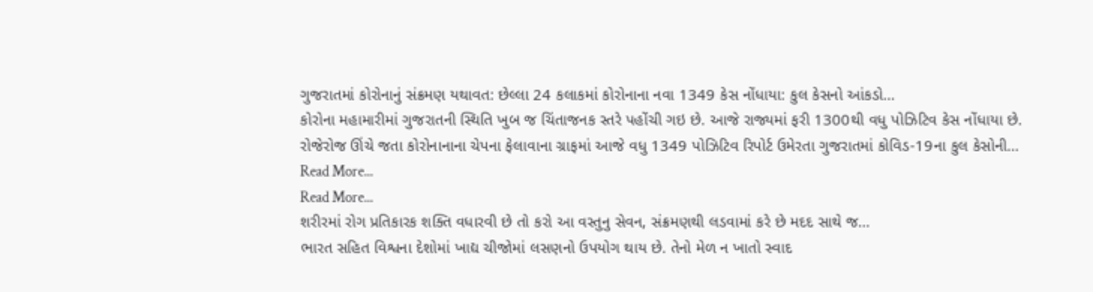ગુજરાતમાં કોરોનાનું સંક્રમણ યથાવત: છેલ્લા 24 કલાકમાં કોરોનાના નવા 1349 કેસ નોંધાયા: કુલ કેસનો આંકડો…
કોરોના મહામારીમાં ગુજરાતની સ્થિતિ ખુબ જ ચિંતાજનક સ્તરે પહોંચી ગઇ છે. આજે રાજ્યમાં ફરી 1300થી વધુ પોઝિટિવ કેસ નોંધાયા છે. રોજેરોજ ઊંચે જતા કોરોનાનાના ચેપના ફેલાવાના ગ્રાફમાં આજે વધુ 1349 પોઝિટિવ રિપોર્ટ ઉમેરતા ગુજરાતમાં કોવિડ-19ના કુલ કેસોની…
Read More...
Read More...
શરીરમાં રોગ પ્રતિકારક શક્તિ વધારવી છે તો કરો આ વસ્તુનુ સેવન, સંક્રમણથી લડવામાં કરે છે મદદ સાથે જ…
ભારત સહિત વિશ્વના દેશોમાં ખાદ્ય ચીજોમાં લસણનો ઉપયોગ થાય છે. તેનો મેળ ન ખાતો સ્વાદ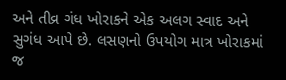અને તીવ્ર ગંધ ખોરાકને એક અલગ સ્વાદ અને સુગંધ આપે છે. લસણનો ઉપયોગ માત્ર ખોરાકમાં જ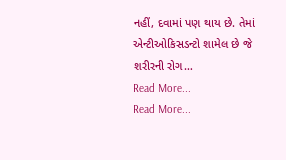નહીં, દવામાં પણ થાય છે. તેમાં એન્ટીઓકિસડન્ટો શામેલ છે જે શરીરની રોગ…
Read More...
Read More...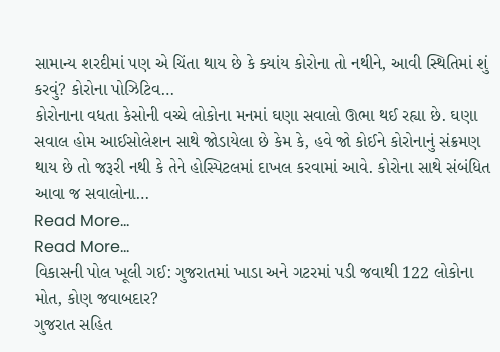સામાન્ય શરદીમાં પણ એ ચિંતા થાય છે કે ક્યાંય કોરોના તો નથીને, આવી સ્થિતિમાં શું કરવું? કોરોના પોઝિટિવ…
કોરોનાના વધતા કેસોની વચ્ચે લોકોના મનમાં ઘણા સવાલો ઊભા થઈ રહ્યા છે. ઘણા સવાલ હોમ આઈસોલેશન સાથે જોડાયેલા છે કેમ કે, હવે જો કોઈને કોરોનાનું સંક્રમણ થાય છે તો જરૂરી નથી કે તેને હોસ્પિટલમાં દાખલ કરવામાં આવે. કોરોના સાથે સંબંધિત આવા જ સવાલોના…
Read More...
Read More...
વિકાસની પોલ ખૂલી ગઈ: ગુજરાતમાં ખાડા અને ગટરમાં પડી જવાથી 122 લોકોના મોત, કોણ જવાબદાર?
ગુજરાત સહિત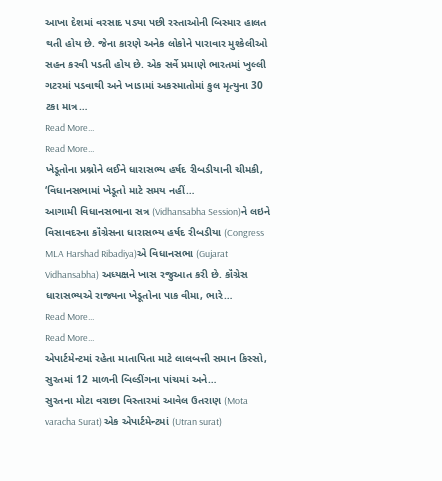આખા દેશમાં વરસાદ પડ્યા પછી રસ્તાઓની બિસ્માર હાલત થતી હોય છે. જેના કારણે અનેક લોકોને પારાવાર મુશ્કેલીઓ સહન કરવી પડતી હોય છે. એક સર્વે પ્રમાણે ભારતમાં ખુલ્લી ગટરમાં પડવાથી અને ખાડામાં અકસ્માતોમાં કુલ મૃત્યુના 30 ટકા માત્ર…
Read More...
Read More...
ખેડૂતોના પ્રશ્નોને લઈને ધારાસભ્ય હર્ષદ રીબડીયાની ચીમકી, ‘વિધાનસભામાં ખેડૂતો માટે સમય નહીં…
આગામી વિધાનસભાના સત્ર (Vidhansabha Session)ને લઇને વિસાવદરના કૉંગ્રેસના ધારાસભ્ય હર્ષદ રીબડીયા (Congress MLA Harshad Ribadiya)એ વિધાનસભા (Gujarat Vidhansabha) અધ્યક્ષને ખાસ રજુઆત કરી છે. કૉંગ્રેસ ધારાસભ્યએ રાજ્યના ખેડૂતોના પાક વીમા, ભારે…
Read More...
Read More...
એપાર્ટમેન્ટમાં રહેતા માતાપિતા માટે લાલબત્તી સમાન કિસ્સો, સુરતમાં 12 માળની બિલ્ડીંગના પાંચમાં અને…
સુરતના મોટા વરાછા વિસ્તારમાં આવેલ ઉતરાણ (Mota varacha Surat) એક એપાર્ટમેન્ટમાં (Utran surat)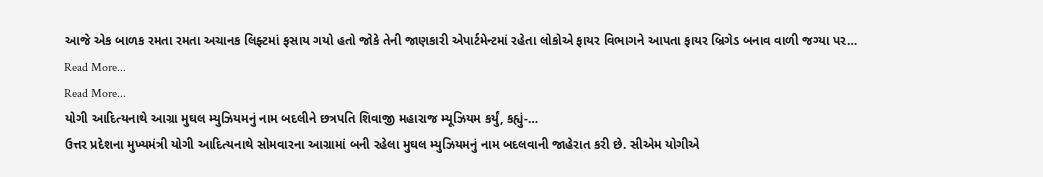આજે એક બાળક રમતા રમતા અચાનક લિફ્ટમાં ફસાય ગયો હતો જોકે તેની જાણકારી એપાર્ટમેન્ટમાં રહેતા લોકોએ ફાયર વિભાગને આપતા ફાયર બ્રિગેડ બનાવ વાળી જગ્યા પર…
Read More...
Read More...
યોગી આદિત્યનાથે આગ્રા મુઘલ મ્યુઝિયમનું નામ બદલીને છત્રપતિ શિવાજી મહારાજ મ્યૂઝિયમ કર્યું, કહ્યું-…
ઉત્તર પ્રદેશના મુખ્યમંત્રી યોગી આદિત્યનાથે સોમવારના આગ્રામાં બની રહેલા મુઘલ મ્યુઝિયમનું નામ બદલવાની જાહેરાત કરી છે. સીએમ યોગીએ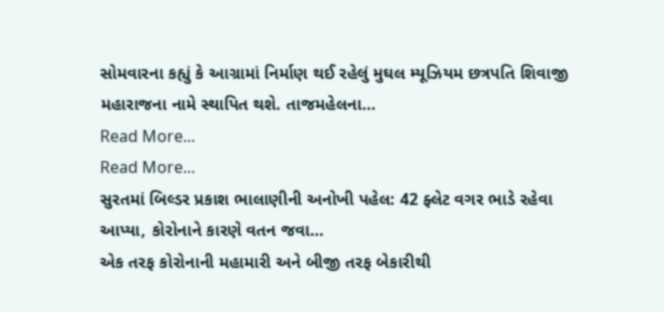સોમવારના કહ્યું કે આગ્રામાં નિર્માણ થઈ રહેલું મુઘલ મ્યૂઝિયમ છત્રપતિ શિવાજી મહારાજના નામે સ્થાપિત થશે. તાજમહેલના…
Read More...
Read More...
સુરતમાં બિલ્ડર પ્રકાશ ભાલાણીની અનોખી પહેલ: 42 ફ્લેટ વગર ભાડે રહેવા આપ્યા, કોરોનાને કારણે વતન જવા…
એક તરફ કોરોનાની મહામારી અને બીજી તરફ બેકારીથી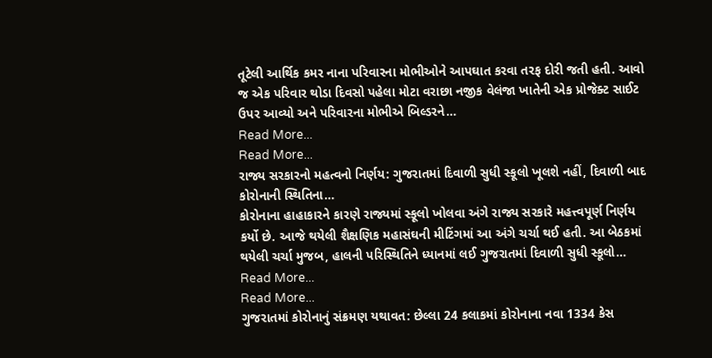તૂટેલી આર્થિક કમર નાના પરિવારના મોભીઓને આપઘાત કરવા તરફ દોરી જતી હતી. આવો જ એક પરિવાર થોડા દિવસો પહેલા મોટા વરાછા નજીક વેલંજા ખાતેની એક પ્રોજેક્ટ સાઈટ ઉપર આવ્યો અને પરિવારના મોભીએ બિલ્ડરને…
Read More...
Read More...
રાજ્ય સરકારનો મહત્વનો નિર્ણય: ગુજરાતમાં દિવાળી સુધી સ્કૂલો ખૂલશે નહીં, દિવાળી બાદ કોરોનાની સ્થિતિના…
કોરોનાના હાહાકારને કારણે રાજ્યમાં સ્કૂલો ખોલવા અંગે રાજ્ય સરકારે મહત્ત્વપૂર્ણ નિર્ણય કર્યો છે. આજે થયેલી શૈક્ષણિક મહાસંઘની મીટિંગમાં આ અંગે ચર્ચા થઈ હતી. આ બેઠકમાં થયેલી ચર્ચા મુજબ, હાલની પરિસ્થિતિને ધ્યાનમાં લઈ ગુજરાતમાં દિવાળી સુધી સ્કૂલો…
Read More...
Read More...
ગુજરાતમાં કોરોનાનું સંક્રમણ યથાવત: છેલ્લા 24 કલાકમાં કોરોનાના નવા 1334 કેસ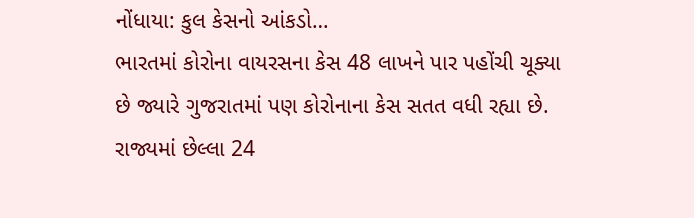નોંધાયા: કુલ કેસનો આંકડો…
ભારતમાં કોરોના વાયરસના કેસ 48 લાખને પાર પહોંચી ચૂક્યા છે જ્યારે ગુજરાતમાં પણ કોરોનાના કેસ સતત વધી રહ્યા છે. રાજ્યમાં છેલ્લા 24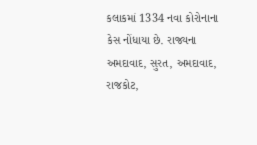કલાકમાં 1334 નવા કોરોનાના કેસ નોંધાયા છે. રાજ્યના અમદાવાદ, સુરત, અમદાવાદ, રાજકોટ,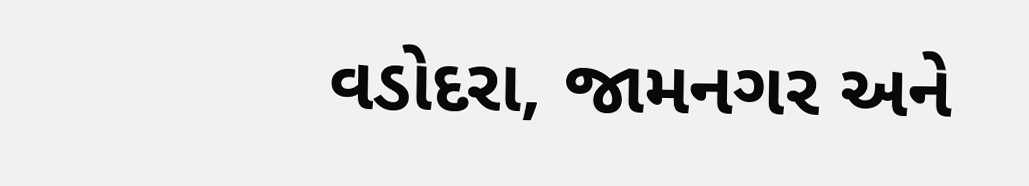વડોદરા, જામનગર અને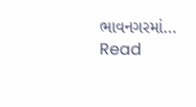ભાવનગરમાં…
Read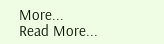More...
Read More...